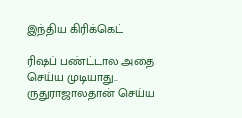இந்திய கிரிக்கெட்

ரிஷப் பண்ட்டால அதை செய்ய முடியாது.. ருதுராஜாலதான் செய்ய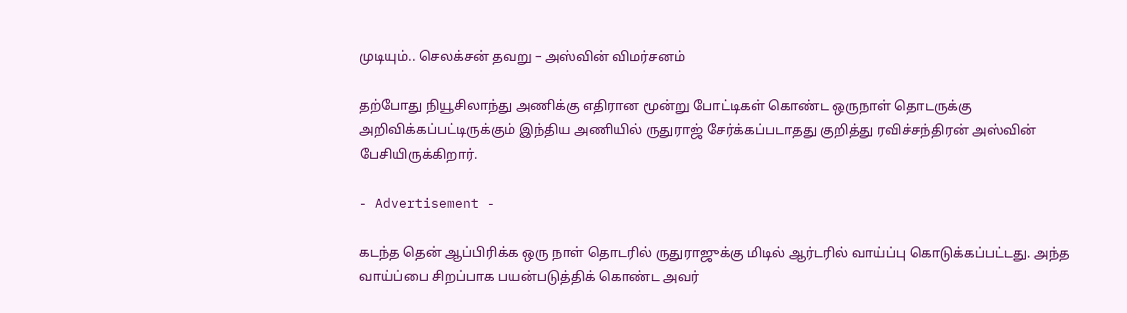முடியும்.. செலக்சன் தவறு – அஸ்வின் விமர்சனம்

தற்போது நியூசிலாந்து அணிக்கு எதிரான மூன்று போட்டிகள் கொண்ட ஒருநாள் தொடருக்கு அறிவிக்கப்பட்டிருக்கும் இந்திய அணியில் ருதுராஜ் சேர்க்கப்படாதது குறித்து ரவிச்சந்திரன் அஸ்வின் பேசியிருக்கிறார்.

- Advertisement -

கடந்த தென் ஆப்பிரிக்க ஒரு நாள் தொடரில் ருதுராஜுக்கு மிடில் ஆர்டரில் வாய்ப்பு கொடுக்கப்பட்டது. அந்த வாய்ப்பை சிறப்பாக பயன்படுத்திக் கொண்ட அவர்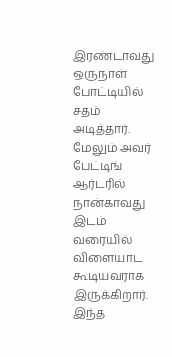இரண்டாவது ஒருநாள் போட்டியில் சதம் அடித்தார். மேலும் அவர் பேட்டிங் ஆர்டரில் நான்காவது இடம் வரையில் விளையாட கூடியவராக இருக்கிறார். இந்த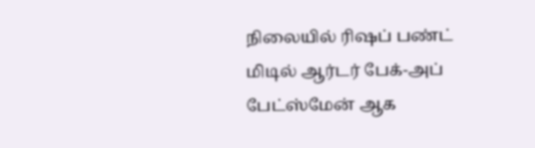நிலையில் ரிஷப் பண்ட் மிடில் ஆர்டர் பேக்-அப் பேட்ஸ்மேன் ஆக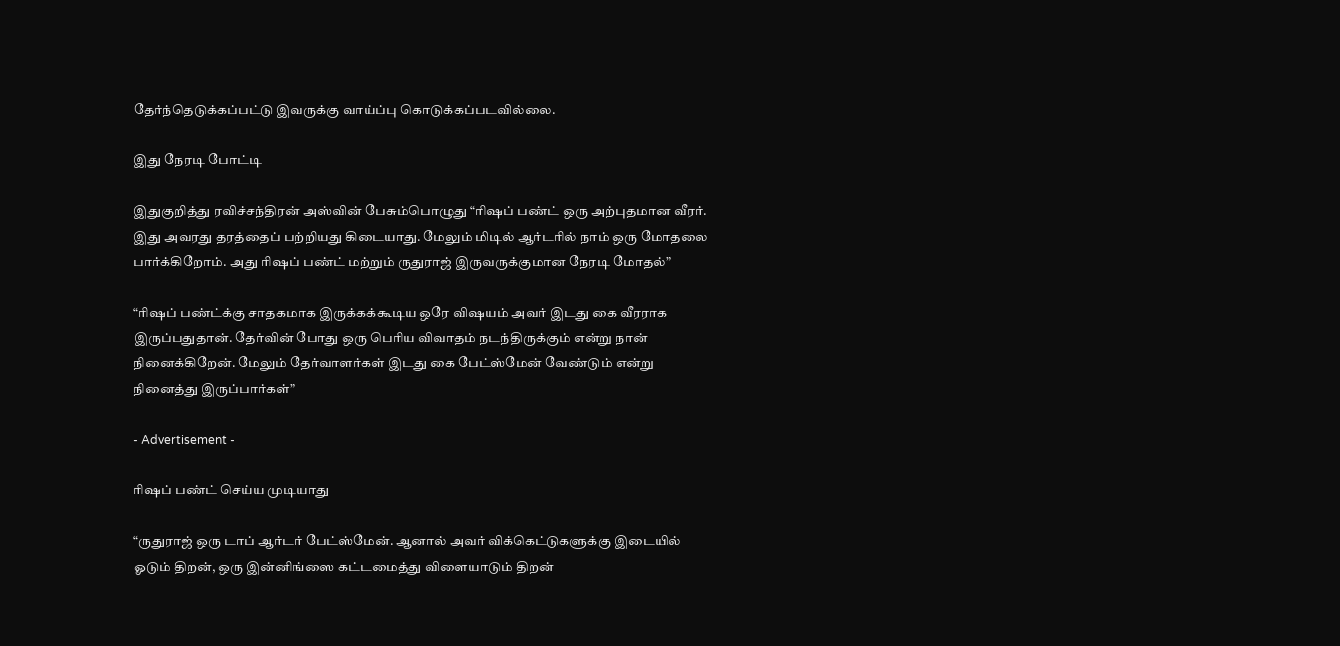தேர்ந்தெடுக்கப்பட்டு இவருக்கு வாய்ப்பு கொடுக்கப்படவில்லை.

இது நேரடி போட்டி

இதுகுறித்து ரவிச்சந்திரன் அஸ்வின் பேசும்பொழுது “ரிஷப் பண்ட் ஒரு அற்புதமான வீரர். இது அவரது தரத்தைப் பற்றியது கிடையாது. மேலும் மிடில் ஆர்டரில் நாம் ஒரு மோதலை பார்க்கிறோம். அது ரிஷப் பண்ட் மற்றும் ருதுராஜ் இருவருக்குமான நேரடி மோதல்”

“ரிஷப் பண்ட்க்கு சாதகமாக இருக்கக்கூடிய ஒரே விஷயம் அவர் இடது கை வீரராக இருப்பதுதான். தேர்வின் போது ஒரு பெரிய விவாதம் நடந்திருக்கும் என்று நான் நினைக்கிறேன். மேலும் தேர்வாளர்கள் இடது கை பேட்ஸ்மேன் வேண்டும் என்று நினைத்து இருப்பார்கள்”

- Advertisement -

ரிஷப் பண்ட் செய்ய முடியாது

“ருதுராஜ் ஒரு டாப் ஆர்டர் பேட்ஸ்மேன். ஆனால் அவர் விக்கெட்டுகளுக்கு இடையில் ஓடும் திறன், ஒரு இன்னிங்ஸை கட்டமைத்து விளையாடும் திறன்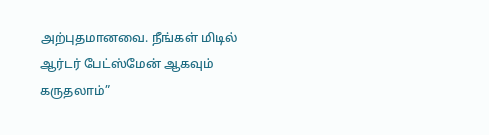அற்புதமானவை. நீங்கள் மிடில் ஆர்டர் பேட்ஸ்மேன் ஆகவும் கருதலாம்”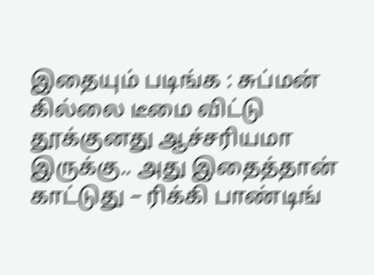இதையும் படிங்க : சுப்மன் கில்லை டீமை விட்டு தூக்குனது ஆச்சரியமா இருக்கு.. அது இதைத்தான் காட்டுது – ரிக்கி பாண்டிங்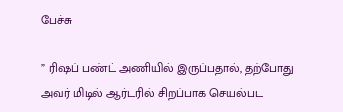பேச்சு

” ரிஷப் பண்ட் அணியில் இருப்பதால், தற்போது அவர் மிடில் ஆர்டரில் சிறப்பாக செயல்பட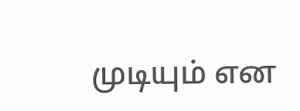முடியும் என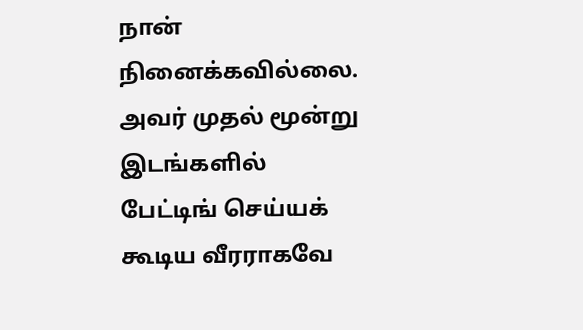நான் நினைக்கவில்லை. அவர் முதல் மூன்று இடங்களில் பேட்டிங் செய்யக் கூடிய வீரராகவே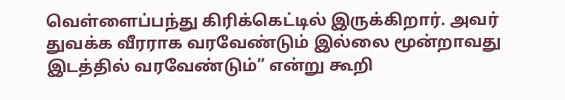வெள்ளைப்பந்து கிரிக்கெட்டில் இருக்கிறார். அவர் துவக்க வீரராக வரவேண்டும் இல்லை மூன்றாவது இடத்தில் வரவேண்டும்” என்று கூறி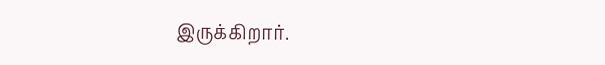இருக்கிறார்.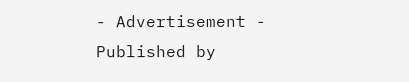- Advertisement -
Published by